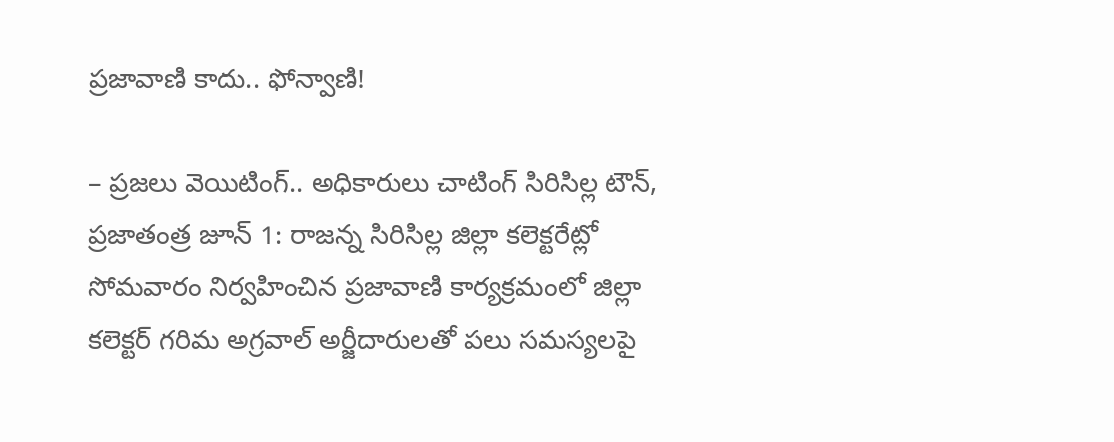ప్రజావాణి కాదు.. ఫోన్వాణి!

– ప్రజలు వెయిటింగ్.. అధికారులు చాటింగ్ సిరిసిల్ల టౌన్, ప్రజాతంత్ర జూన్ 1: రాజన్న సిరిసిల్ల జిల్లా కలెక్టరేట్లో సోమవారం నిర్వహించిన ప్రజావాణి కార్యక్రమంలో జిల్లా కలెక్టర్ గరిమ అగ్రవాల్ అర్జీదారులతో పలు సమస్యలపై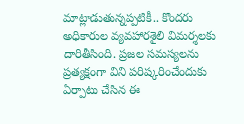మాట్లాడుతున్నప్పటికీ.. కొందరు అధికారుల వ్యవహారశైలి విమర్శలకు దారితీసింది. ప్రజల సమస్యలను ప్రత్యక్షంగా విని పరిష్కరించేందుకు ఏర్పాటు చేసిన ఈ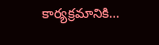కార్యక్రమానికి…